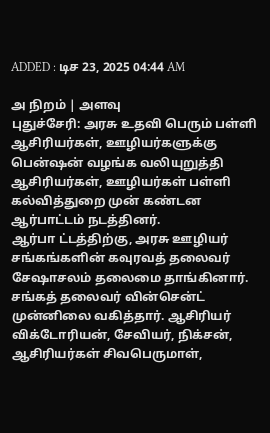ADDED : டிச 23, 2025 04:44 AM

அ நிறம் | அளவு
புதுச்சேரி: அரசு உதவி பெரும் பள்ளி ஆசிரியர்கள், ஊழியர்களுக்கு பென்ஷன் வழங்க வலியுறுத்தி ஆசிரியர்கள், ஊழியர்கள் பள்ளி கல்வித்துறை முன் கண்டன ஆர்பாட்டம் நடத்தினர்.
ஆர்பா ட்டத்திற்கு, அரசு ஊழியர் சங்கங்களின் கவுரவத் தலைவர் சேஷாசலம் தலைமை தாங்கினார். சங்கத் தலைவர் வின்சென்ட் முன்னிலை வகித்தார். ஆசிரியர் விக்டோரியன், சேவியர், நிக்சன், ஆசிரியர்கள் சிவபெருமாள்,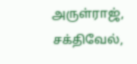அருள்ராஜ், சக்திவேல்,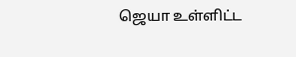ஜெயா உள்ளிட்ட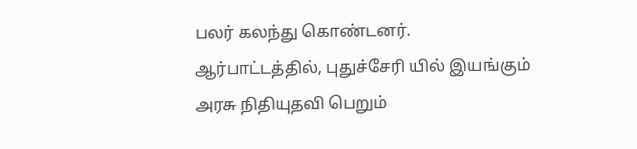பலர் கலந்து கொண்டனர்.
ஆர்பாட்டத்தில், புதுச்சேரி யில் இயங்கும் அரசு நிதியுதவி பெறும்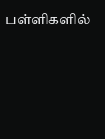பள்ளிகளில்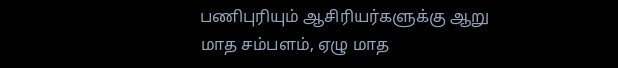பணிபுரியும் ஆசிரியர்களுக்கு ஆறு மாத சம்பளம், ஏழு மாத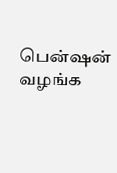பென்ஷன் வழங்க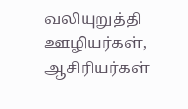வலியுறுத்தி ஊழியர்கள், ஆசிரியர்கள்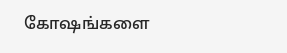கோஷங்களை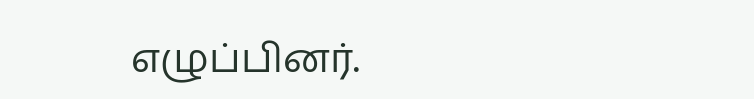எழுப்பினர்.